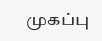முகப்பு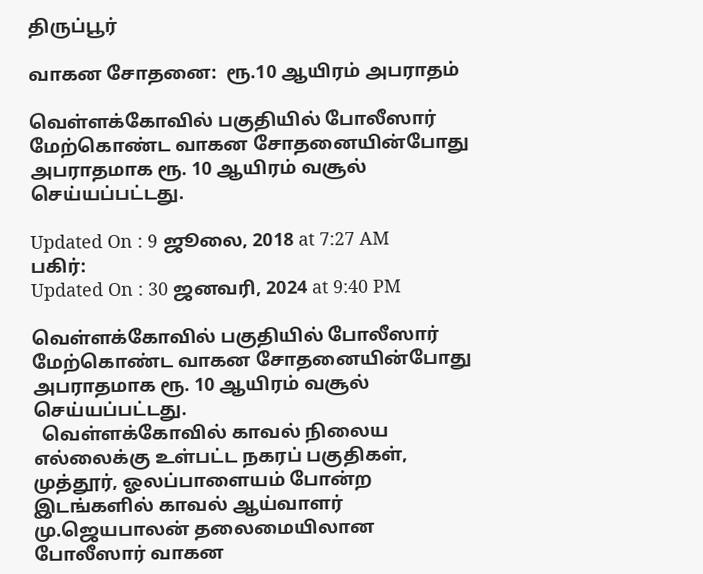திருப்பூர்

வாகன சோதனை:  ரூ.10 ஆயிரம் அபராதம்

வெள்ளக்கோவில் பகுதியில் போலீஸார் மேற்கொண்ட வாகன சோதனையின்போது அபராதமாக ரூ. 10 ஆயிரம் வசூல் செய்யப்பட்டது.

Updated On : 9 ஜூலை, 2018 at 7:27 AM
பகிர்:
Updated On : 30 ஜனவரி, 2024 at 9:40 PM

வெள்ளக்கோவில் பகுதியில் போலீஸார் மேற்கொண்ட வாகன சோதனையின்போது அபராதமாக ரூ. 10 ஆயிரம் வசூல் செய்யப்பட்டது.
  வெள்ளக்கோவில் காவல் நிலைய எல்லைக்கு உள்பட்ட நகரப் பகுதிகள், முத்தூர், ஓலப்பாளையம் போன்ற இடங்களில் காவல் ஆய்வாளர் மு.ஜெயபாலன் தலைமையிலான போலீஸார் வாகன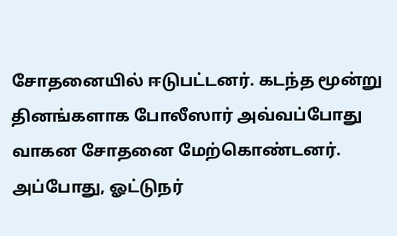சோதனையில் ஈடுபட்டனர். கடந்த மூன்று தினங்களாக போலீஸார் அவ்வப்போது வாகன சோதனை மேற்கொண்டனர். அப்போது, ஓட்டுநர்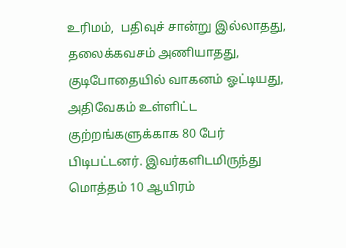உரிமம்,  பதிவுச் சான்று இல்லாதது, தலைக்கவசம் அணியாதது, குடிபோதையில் வாகனம் ஓட்டியது, அதிவேகம் உள்ளிட்ட குற்றங்களுக்காக 80 பேர் பிடிபட்டனர். இவர்களிடமிருந்து மொத்தம் 10 ஆயிரம்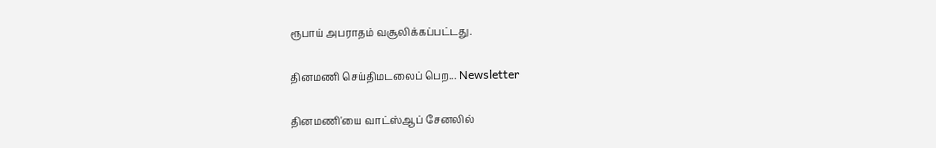ரூபாய் அபராதம் வசூலிக்கப்பட்டது.

தினமணி செய்திமடலைப் பெற... Newsletter

தினமணி'யை வாட்ஸ்ஆப் சேனலில்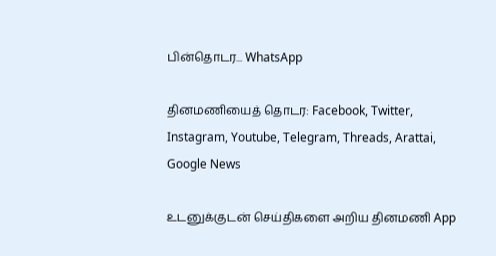பின்தொடர... WhatsApp

தினமணியைத் தொடர: Facebook, Twitter, Instagram, Youtube, Telegram, Threads, Arattai, Google News

உடனுக்குடன் செய்திகளை அறிய தினமணி App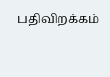பதிவிறக்கம்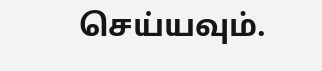செய்யவும்.